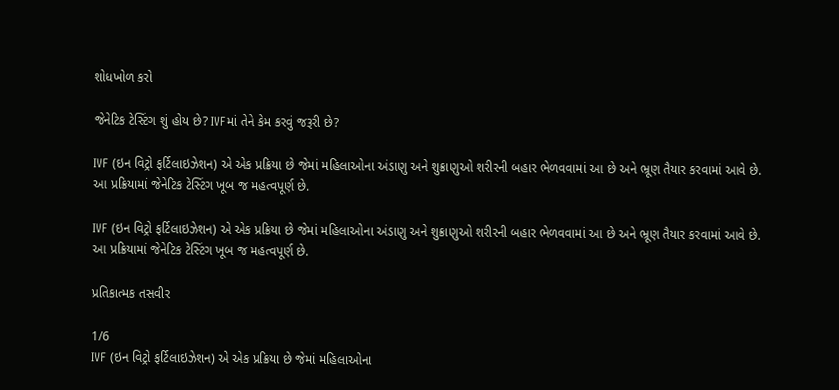શોધખોળ કરો

જેનેટિક ટેસ્ટિંગ શું હોય છે? IVFમાં તેને કેમ કરવું જરૂરી છે?

IVF (ઇન વિટ્રો ફર્ટિલાઇઝેશન) એ એક પ્રક્રિયા છે જેમાં મહિલાઓના અંડાણુ અને શુક્રાણુઓ શરીરની બહાર ભેળવવામાં આ છે અને ભ્રૂણ તૈયાર કરવામાં આવે છે. આ પ્રક્રિયામાં જેનેટિક ટેસ્ટિંગ ખૂબ જ મહત્વપૂર્ણ છે.

IVF (ઇન વિટ્રો ફર્ટિલાઇઝેશન) એ એક પ્રક્રિયા છે જેમાં મહિલાઓના અંડાણુ અને શુક્રાણુઓ શરીરની બહાર ભેળવવામાં આ છે અને ભ્રૂણ તૈયાર કરવામાં આવે છે. આ પ્રક્રિયામાં જેનેટિક ટેસ્ટિંગ ખૂબ જ મહત્વપૂર્ણ છે.

પ્રતિકાત્મક તસવીર

1/6
IVF (ઇન વિટ્રો ફર્ટિલાઇઝેશન) એ એક પ્રક્રિયા છે જેમાં મહિલાઓના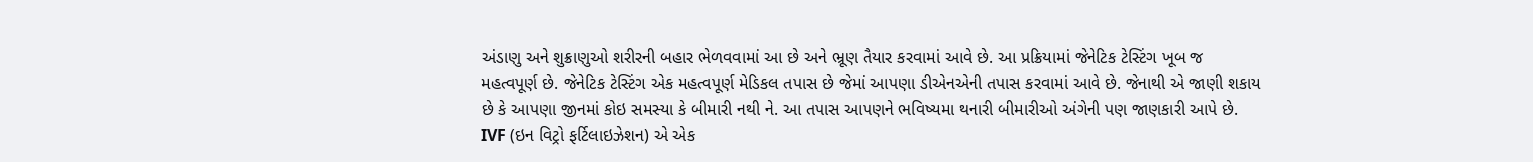અંડાણુ અને શુક્રાણુઓ શરીરની બહાર ભેળવવામાં આ છે અને ભ્રૂણ તૈયાર કરવામાં આવે છે. આ પ્રક્રિયામાં જેનેટિક ટેસ્ટિંગ ખૂબ જ મહત્વપૂર્ણ છે. જેનેટિક ટેસ્ટિંગ એક મહત્વપૂર્ણ મેડિકલ તપાસ છે જેમાં આપણા ડીએનએની તપાસ કરવામાં આવે છે. જેનાથી એ જાણી શકાય છે કે આપણા જીનમાં કોઇ સમસ્યા કે બીમારી નથી ને. આ તપાસ આપણને ભવિષ્યમા થનારી બીમારીઓ અંગેની પણ જાણકારી આપે છે.
IVF (ઇન વિટ્રો ફર્ટિલાઇઝેશન) એ એક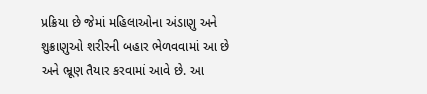પ્રક્રિયા છે જેમાં મહિલાઓના અંડાણુ અને શુક્રાણુઓ શરીરની બહાર ભેળવવામાં આ છે અને ભ્રૂણ તૈયાર કરવામાં આવે છે. આ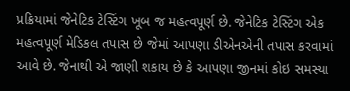પ્રક્રિયામાં જેનેટિક ટેસ્ટિંગ ખૂબ જ મહત્વપૂર્ણ છે. જેનેટિક ટેસ્ટિંગ એક મહત્વપૂર્ણ મેડિકલ તપાસ છે જેમાં આપણા ડીએનએની તપાસ કરવામાં આવે છે. જેનાથી એ જાણી શકાય છે કે આપણા જીનમાં કોઇ સમસ્યા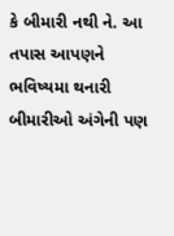કે બીમારી નથી ને. આ તપાસ આપણને ભવિષ્યમા થનારી બીમારીઓ અંગેની પણ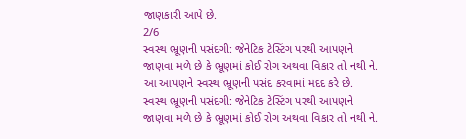જાણકારી આપે છે.
2/6
સ્વસ્થ ભ્રૂણની પસંદગી: જેનેટિક ટેસ્ટિંગ પરથી આપણને જાણવા મળે છે કે ભ્રૂણમાં કોઈ રોગ અથવા વિકાર તો નથી ને. આ આપણને સ્વસ્થ ભ્રૂણની પસંદ કરવામાં મદદ કરે છે.
સ્વસ્થ ભ્રૂણની પસંદગી: જેનેટિક ટેસ્ટિંગ પરથી આપણને જાણવા મળે છે કે ભ્રૂણમાં કોઈ રોગ અથવા વિકાર તો નથી ને.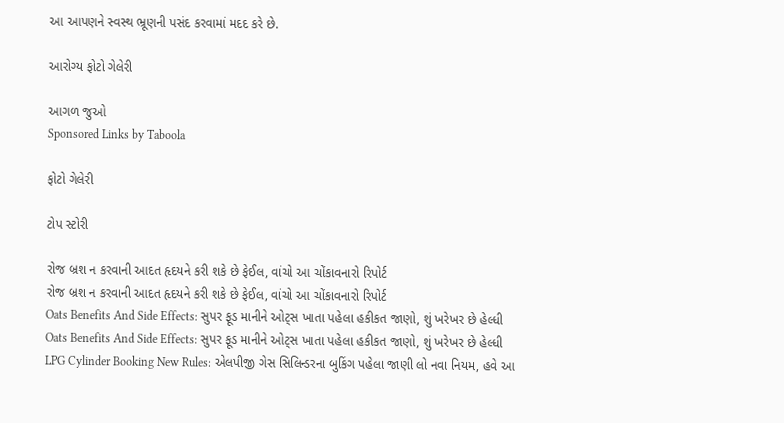આ આપણને સ્વસ્થ ભ્રૂણની પસંદ કરવામાં મદદ કરે છે.

આરોગ્ય ફોટો ગેલેરી

આગળ જુઓ
Sponsored Links by Taboola

ફોટો ગેલેરી

ટોપ સ્ટોરી

રોજ બ્રશ ન કરવાની આદત હૃદયને કરી શકે છે ફેઈલ, વાંચો આ ચોંકાવનારો રિપોર્ટ
રોજ બ્રશ ન કરવાની આદત હૃદયને કરી શકે છે ફેઈલ, વાંચો આ ચોંકાવનારો રિપોર્ટ
Oats Benefits And Side Effects: સુપર ફૂડ માનીને ઓટ્સ ખાતા પહેલા હકીકત જાણો, શું ખરેખર છે હેલ્ધી
Oats Benefits And Side Effects: સુપર ફૂડ માનીને ઓટ્સ ખાતા પહેલા હકીકત જાણો, શું ખરેખર છે હેલ્ધી
LPG Cylinder Booking New Rules: એલપીજી ગેસ સિલિન્ડરના બુકિંગ પહેલા જાણી લો નવા નિયમ, હવે આ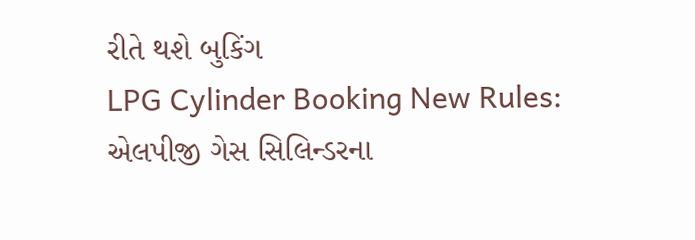રીતે થશે બુકિંગ
LPG Cylinder Booking New Rules: એલપીજી ગેસ સિલિન્ડરના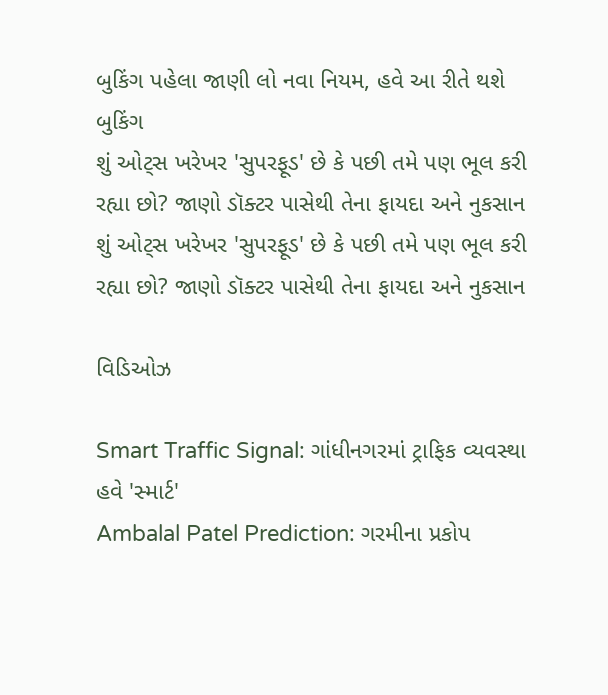બુકિંગ પહેલા જાણી લો નવા નિયમ, હવે આ રીતે થશે બુકિંગ
શું ઓટ્સ ખરેખર 'સુપરફૂડ' છે કે પછી તમે પણ ભૂલ કરી રહ્યા છો? જાણો ડૉક્ટર પાસેથી તેના ફાયદા અને નુકસાન
શું ઓટ્સ ખરેખર 'સુપરફૂડ' છે કે પછી તમે પણ ભૂલ કરી રહ્યા છો? જાણો ડૉક્ટર પાસેથી તેના ફાયદા અને નુકસાન

વિડિઓઝ

Smart Traffic Signal: ગાંધીનગરમાં ટ્રાફિક વ્યવસ્થા હવે 'સ્માર્ટ'
Ambalal Patel Prediction: ગરમીના પ્રકોપ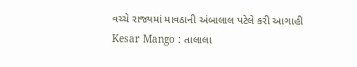વચ્ચે રાજ્યમાં માવઠાની અંબાલાલ પટેલે કરી આગાહી
Kesar Mango : તાલાલા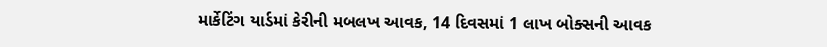માર્કેટિંગ યાર્ડમાં કેરીની મબલખ આવક, 14 દિવસમાં 1 લાખ બોક્સની આવક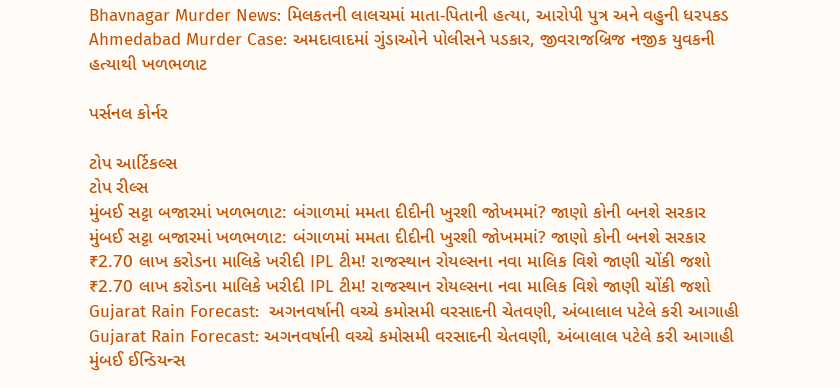Bhavnagar Murder News: મિલકતની લાલચમાં માતા-પિતાની હત્યા, આરોપી પુત્ર અને વહુની ધરપકડ
Ahmedabad Murder Case: અમદાવાદમાં ગુંડાઓને પોલીસને પડકાર, જીવરાજબ્રિજ નજીક યુવકની હત્યાથી ખળભળાટ

પર્સનલ કોર્નર

ટોપ આર્ટિકલ્સ
ટોપ રીલ્સ
મુંબઈ સટ્ટા બજારમાં ખળભળાટ: બંગાળમાં મમતા દીદીની ખુરશી જોખમમાં? જાણો કોની બનશે સરકાર
મુંબઈ સટ્ટા બજારમાં ખળભળાટ: બંગાળમાં મમતા દીદીની ખુરશી જોખમમાં? જાણો કોની બનશે સરકાર
₹2.70 લાખ કરોડના માલિકે ખરીદી IPL ટીમ! રાજસ્થાન રોયલ્સના નવા માલિક વિશે જાણી ચોંકી જશો
₹2.70 લાખ કરોડના માલિકે ખરીદી IPL ટીમ! રાજસ્થાન રોયલ્સના નવા માલિક વિશે જાણી ચોંકી જશો
Gujarat Rain Forecast:  અગનવર્ષાની વચ્ચે કમોસમી વરસાદની ચેતવણી, અંબાલાલ પટેલે કરી આગાહી
Gujarat Rain Forecast: અગનવર્ષાની વચ્ચે કમોસમી વરસાદની ચેતવણી, અંબાલાલ પટેલે કરી આગાહી
મુંબઈ ઈન્ડિયન્સ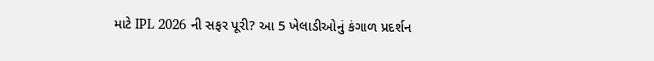માટે IPL 2026 ની સફર પૂરી? આ 5 ખેલાડીઓનું કંગાળ પ્રદર્શન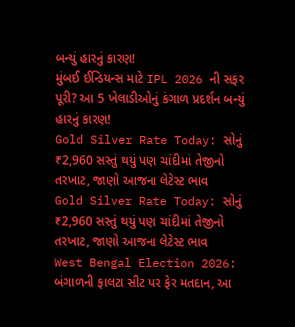બન્યું હારનું કારણ!
મુંબઈ ઈન્ડિયન્સ માટે IPL 2026 ની સફર પૂરી? આ 5 ખેલાડીઓનું કંગાળ પ્રદર્શન બન્યું હારનું કારણ!
Gold Silver Rate Today: સોનું ₹2,960 સસ્તું થયું પણ ચાંદીમાં તેજીનો તરખાટ, જાણો આજના લેટેસ્ટ ભાવ
Gold Silver Rate Today: સોનું ₹2,960 સસ્તું થયું પણ ચાંદીમાં તેજીનો તરખાટ, જાણો આજના લેટેસ્ટ ભાવ
West Bengal Election 2026: બંગાળની ફાલટા સીટ પર ફેર મતદાન, આ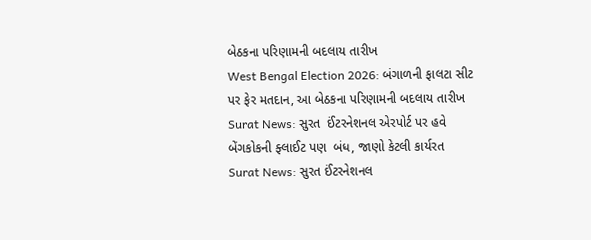બેઠકના પરિણામની બદલાય તારીખ
West Bengal Election 2026: બંગાળની ફાલટા સીટ પર ફેર મતદાન, આ બેઠકના પરિણામની બદલાય તારીખ
Surat News: સુરત  ઈંટરનેશનલ એરપોર્ટ પર હવે બેંગકોકની ફ્લાઈટ પણ  બંધ, જાણો કેટલી કાર્યરત
Surat News: સુરત ઈંટરનેશનલ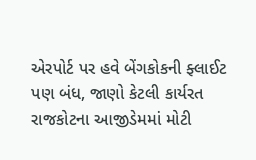એરપોર્ટ પર હવે બેંગકોકની ફ્લાઈટ પણ બંધ, જાણો કેટલી કાર્યરત
રાજકોટના આજીડેમમાં મોટી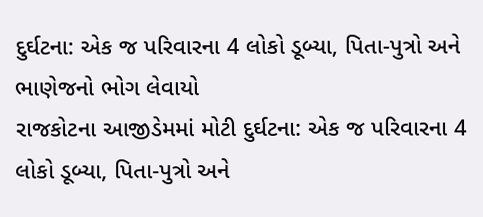દુર્ઘટના: એક જ પરિવારના 4 લોકો ડૂબ્યા, પિતા-પુત્રો અને ભાણેજનો ભોગ લેવાયો
રાજકોટના આજીડેમમાં મોટી દુર્ઘટના: એક જ પરિવારના 4 લોકો ડૂબ્યા, પિતા-પુત્રો અને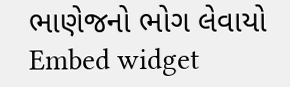ભાણેજનો ભોગ લેવાયો
Embed widget